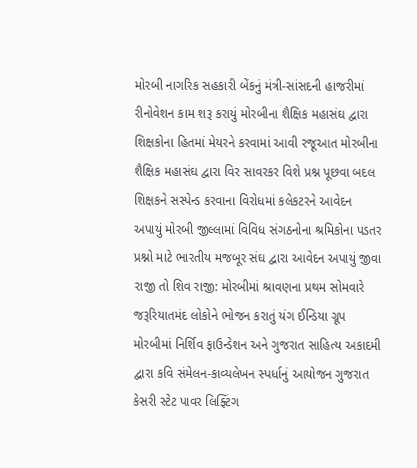મોરબી નાગરિક સહકારી બેંકનું મંત્રી-સાંસદની હાજરીમાં રીનોવેશન કામ શરૂ કરાયું મોરબીના શૈક્ષિક મહાસંઘ દ્વારા શિક્ષકોના હિતમાં મેયરને કરવામાં આવી રજૂઆત મોરબીના શૈક્ષિક મહાસંઘ દ્વારા વિર સાવરકર વિશે પ્રશ્ન પૂછવા બદલ શિક્ષકને સસ્પેન્ડ કરવાના વિરોધમાં કલેકટરને આવેદન અપાયું મોરબી જીલ્લામાં વિવિધ સંગઠનોના શ્રમિકોના પડતર પ્રશ્નો માટે ભારતીય મજબૂર સંઘ દ્વારા આવેદન અપાયું જીવા રાજી તો શિવ રાજી: મોરબીમાં શ્રાવણના પ્રથમ સોમવારે જરૂરિયાતમંદ લોકોને ભોજન કરાતું યંગ ઈન્ડિયા ગ્રૂપ મોરબીમાં નિર્શિવ ફાઉન્ડેશન અને ગુજરાત સાહિત્ય અકાદમી દ્વારા કવિ સંમેલન-કાવ્યલેખન સ્પર્ધાનું આયોજન ગુજરાત કેસરી સ્ટેટ પાવર લિફ્ટિંગ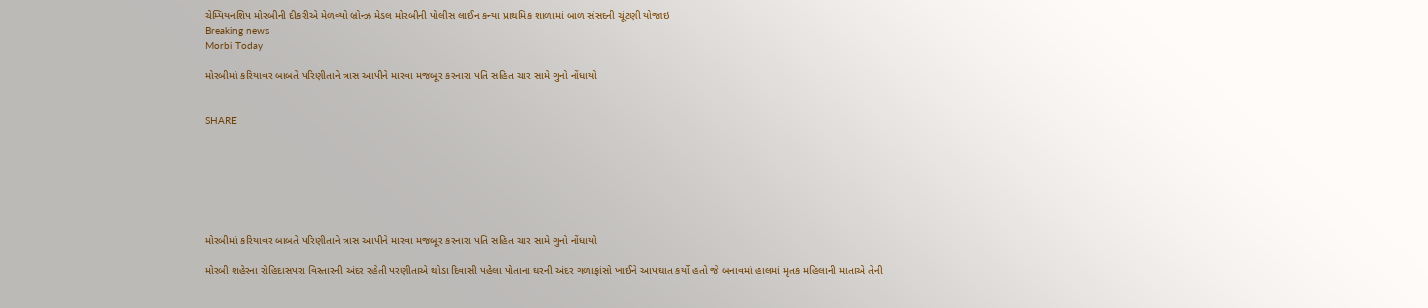ચેમ્પિયનશિપ મોરબીની દીકરીએ મેળવ્યો બ્રોન્ઝ મેડલ મોરબીની પોલીસ લાઈન કન્યા પ્રાથમિક શાળામાં બાળ સંસદની ચૂંટણી યોજાઇ
Breaking news
Morbi Today

મોરબીમાં કરિયાવર બાબતે પરિણીતાને ત્રાસ આપીને મારવા મજબૂર કરનારા પતિ સહિત ચાર સામે ગુનો નોંધાયો


SHARE







મોરબીમાં કરિયાવર બાબતે પરિણીતાને ત્રાસ આપીને મારવા મજબૂર કરનારા પતિ સહિત ચાર સામે ગુનો નોંધાયો

મોરબી શહેરના રોહિદાસપરા વિસ્તારની અંદર રહેતી પરણીતાએ થોડા દિવાસી પહેલા પોતાના ઘરની અંદર ગળાફાંસો ખાઈને આપઘાત કર્યો હતો જે બનાવમાં હાલમાં મૃતક મહિલાની માતાએ તેની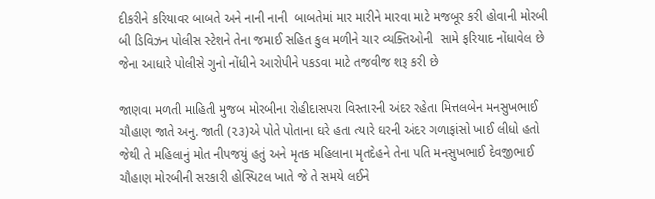દીકરીને કરિયાવર બાબતે અને નાની નાની  બાબતેમાં માર મારીને મારવા માટે મજબૂર કરી હોવાની મોરબી બી ડિવિઝન પોલીસ સ્ટેશને તેના જમાઈ સહિત કુલ મળીને ચાર વ્યક્તિઓની  સામે ફરિયાદ નોંધાવેલ છે જેના આધારે પોલીસે ગુનો નોંધીને આરોપીને પકડવા માટે તજવીજ શરૂ કરી છે

જાણવા મળતી માહિતી મુજબ મોરબીના રોહીદાસપરા વિસ્તારની અંદર રહેતા મિત્તલબેન મનસુખભાઈ ચૌહાણ જાતે અનુ. જાતી (૨૩)એ પોતે પોતાના ઘરે હતા ત્યારે ઘરની અંદર ગળાફાંસો ખાઈ લીધો હતો જેથી તે મહિલાનું મોત નીપજયું હતું અને મૃતક મહિલાના મૃતદેહને તેના પતિ મનસુખભાઈ દેવજીભાઈ ચૌહાણ મોરબીની સરકારી હોસ્પિટલ ખાતે જે તે સમયે લઈને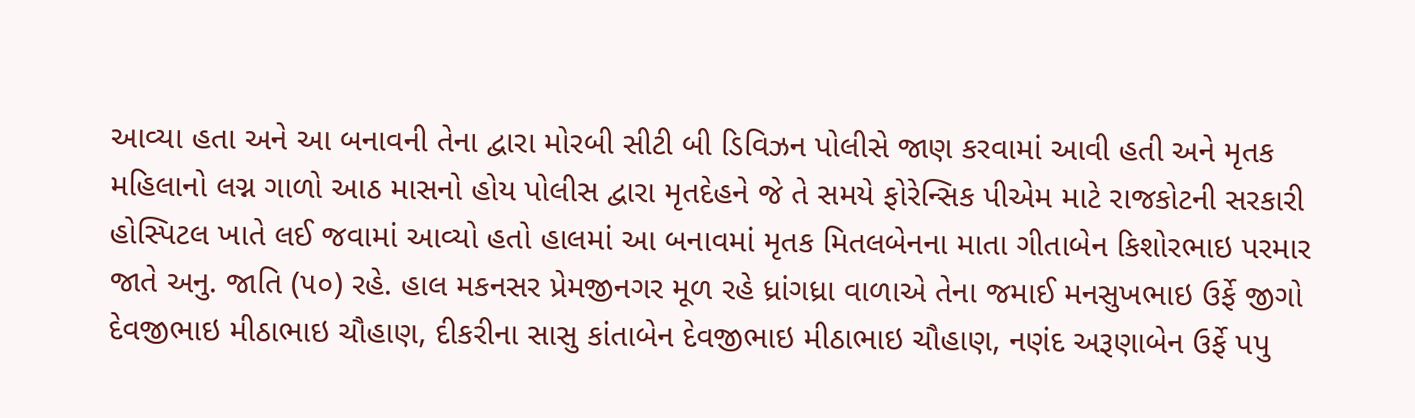આવ્યા હતા અને આ બનાવની તેના દ્વારા મોરબી સીટી બી ડિવિઝન પોલીસે જાણ કરવામાં આવી હતી અને મૃતક મહિલાનો લગ્ન ગાળો આઠ માસનો હોય પોલીસ દ્વારા મૃતદેહને જે તે સમયે ફોરેન્સિક પીએમ માટે રાજકોટની સરકારી હોસ્પિટલ ખાતે લઈ જવામાં આવ્યો હતો હાલમાં આ બનાવમાં મૃતક મિતલબેનના માતા ગીતાબેન કિશોરભાઇ પરમાર જાતે અનુ. જાતિ (૫૦) રહે. હાલ મકનસર પ્રેમજીનગર મૂળ રહે ધ્રાંગધ્રા વાળાએ તેના જમાઈ મનસુખભાઇ ઉર્ફે જીગો દેવજીભાઇ મીઠાભાઇ ચૌહાણ, દીકરીના સાસુ કાંતાબેન દેવજીભાઇ મીઠાભાઇ ચૌહાણ, નણંદ અરૂણાબેન ઉર્ફે પપુ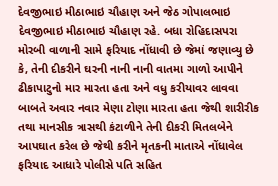દેવજીભાઇ મીઠાભાઇ ચૌહાણ અને જેઠ ગોપાલભાઇ દેવજીભાઇ મીઠાભાઇ ચૌહાણ રહે. બધા રોહિદાસપરા મોરબી વાળાની સામે ફરિયાદ નોંધાવી છે જેમાં જણાવ્યુ છે કે, તેની દીકરીને ઘરની નાની નાની વાતમા ગાળો આપીને ઢીકાપાટુનો માર મારતા હતા અને વધુ કરીયાવર લાવવા બાબતે અવાર નવાર મેણા ટોણા મારતા હતા જેથી શારીરીક તથા માનસીક ત્રાસથી કંટાળીને તેની દીકરી મિતલબેને આપઘાત કરેલ છે જેથી કરીને મૃતકની માતાએ નોંધાવેલ ફરિયાદ આધારે પોલીસે પતિ સહિત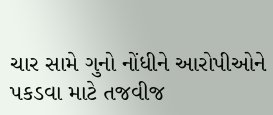ચાર સામે ગુનો નોંધીને આરોપીઓને પકડવા માટે તજવીજ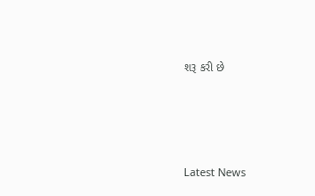શરૂ કરી છે






Latest News